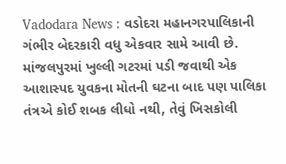Vadodara News : વડોદરા મહાનગરપાલિકાની ગંભીર બેદરકારી વધુ એકવાર સામે આવી છે. માંજલપુરમાં ખુલ્લી ગટરમાં પડી જવાથી એક આશાસ્પદ યુવકના મોતની ઘટના બાદ પણ પાલિકા તંત્રએ કોઈ શબક લીધો નથી, તેવું ખિસકોલી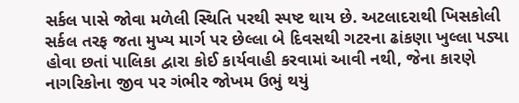સર્કલ પાસે જોવા મળેલી સ્થિતિ પરથી સ્પષ્ટ થાય છે. અટલાદરાથી ખિસકોલી સર્કલ તરફ જતા મુખ્ય માર્ગ પર છેલ્લા બે દિવસથી ગટરના ઢાંકણા ખુલ્લા પડ્યા હોવા છતાં પાલિકા દ્વારા કોઈ કાર્યવાહી કરવામાં આવી નથી, જેના કારણે નાગરિકોના જીવ પર ગંભીર જોખમ ઉભું થયું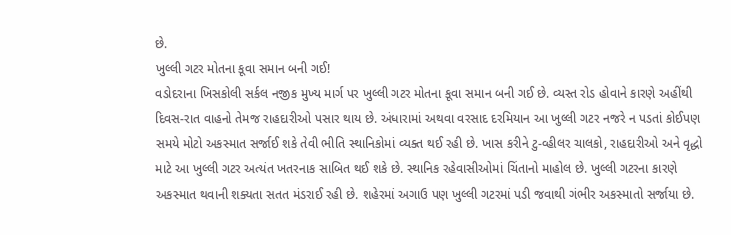છે.
ખુલ્લી ગટર મોતના કૂવા સમાન બની ગઈ!
વડોદરાના ખિસકોલી સર્કલ નજીક મુખ્ય માર્ગ પર ખુલ્લી ગટર મોતના કૂવા સમાન બની ગઈ છે. વ્યસ્ત રોડ હોવાને કારણે અહીંથી દિવસ-રાત વાહનો તેમજ રાહદારીઓ પસાર થાય છે. અંધારામાં અથવા વરસાદ દરમિયાન આ ખુલ્લી ગટર નજરે ન પડતાં કોઈપણ સમયે મોટો અકસ્માત સર્જાઈ શકે તેવી ભીતિ સ્થાનિકોમાં વ્યક્ત થઈ રહી છે. ખાસ કરીને ટુ-વ્હીલર ચાલકો, રાહદારીઓ અને વૃદ્ધો માટે આ ખુલ્લી ગટર અત્યંત ખતરનાક સાબિત થઈ શકે છે. સ્થાનિક રહેવાસીઓમાં ચિંતાનો માહોલ છે. ખુલ્લી ગટરના કારણે અકસ્માત થવાની શક્યતા સતત મંડરાઈ રહી છે. શહેરમાં અગાઉ પણ ખુલ્લી ગટરમાં પડી જવાથી ગંભીર અકસ્માતો સર્જાયા છે.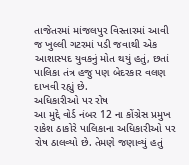તાજેતરમાં માંજલપુર વિસ્તારમાં આવી જ ખુલ્લી ગટરમાં પડી જવાથી એક આશાસ્પદ યુવકનું મોત થયું હતું, છતાં પાલિકા તંત્ર હજુ પણ બેદરકાર વલણ દાખવી રહ્યું છે.
અધિકારીઓ પર રોષ
આ મુદ્દે વોર્ડ નંબર 12 ના કોંગ્રેસ પ્રમુખ રાકેશ ઠાકોરે પાલિકાના અધિકારીઓ પર રોષ ઠાલવ્યો છે. તેમણે જણાવ્યું હતું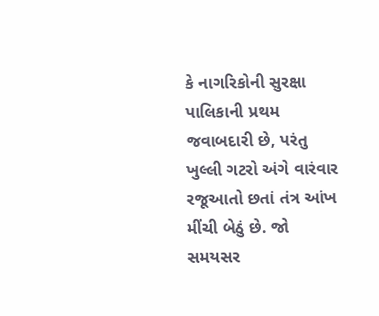કે નાગરિકોની સુરક્ષા પાલિકાની પ્રથમ જવાબદારી છે, પરંતુ ખુલ્લી ગટરો અંગે વારંવાર રજૂઆતો છતાં તંત્ર આંખ મીંચી બેઠું છે. જો સમયસર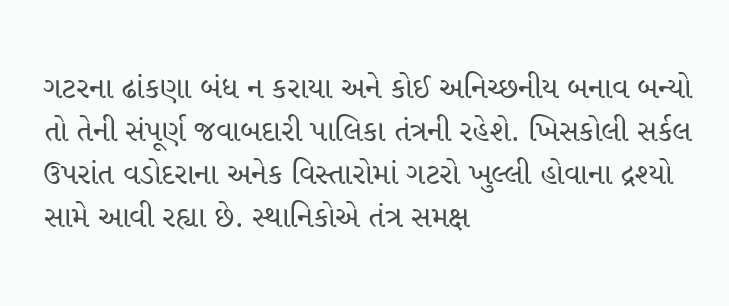ગટરના ઢાંકણા બંધ ન કરાયા અને કોઈ અનિચ્છનીય બનાવ બન્યો તો તેની સંપૂર્ણ જવાબદારી પાલિકા તંત્રની રહેશે. ખિસકોલી સર્કલ ઉપરાંત વડોદરાના અનેક વિસ્તારોમાં ગટરો ખુલ્લી હોવાના દ્રશ્યો સામે આવી રહ્યા છે. સ્થાનિકોએ તંત્ર સમક્ષ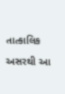તાત્કાલિક અસરથી આ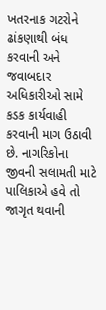ખતરનાક ગટરોને ઢાંકણાથી બંધ કરવાની અને જવાબદાર અધિકારીઓ સામે કડક કાર્યવાહી કરવાની માગ ઉઠાવી છે. નાગરિકોના જીવની સલામતી માટે પાલિકાએ હવે તો જાગૃત થવાની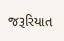જરૂરિયાત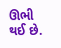ઊભી થઈ છે.